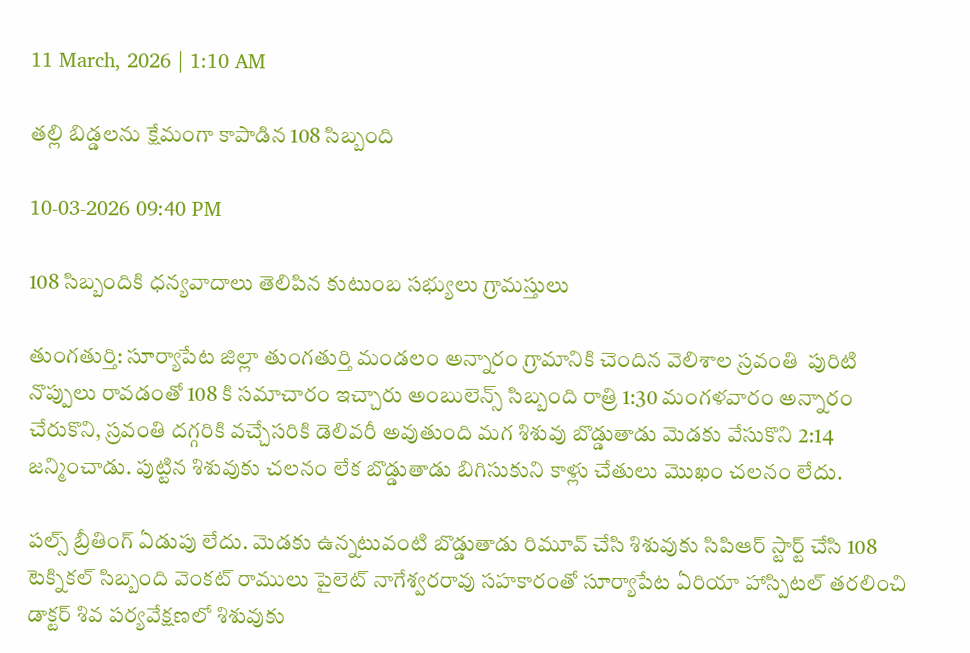11 March, 2026 | 1:10 AM

తల్లి బిడ్డలను క్షేమంగా కాపాడిన 108 సిబ్బంది

10-03-2026 09:40 PM

108 సిబ్బందికి ధన్యవాదాలు తెలిపిన కుటుంబ సభ్యులు గ్రామస్తులు

తుంగతుర్తి: సూర్యాపేట జిల్లా తుంగతుర్తి మండలం అన్నారం గ్రామానికి చెందిన వెలిశాల స్రవంతి  పురిటి నొప్పులు రావడంతో 108 కి సమాచారం ఇచ్చారు అంబులెన్స్ సిబ్బంది రాత్రి 1:30 మంగళవారం అన్నారం చేరుకొని, స్రవంతి దగ్గరికి వచ్చేసరికి డెలివరీ అవుతుంది మగ శిశువు బొడ్డుతాడు మెడకు వేసుకొని 2:14  జన్మించాడు. పుట్టిన శిశువుకు చలనం లేక బొడ్డుతాడు బిగిసుకుని కాళ్లు చేతులు మొఖం చలనం లేదు.

పల్స్ బ్రీతింగ్ ఏడుపు లేదు. మెడకు ఉన్నటువంటి బొడ్డుతాడు రిమూవ్ చేసి శిశువుకు సిపిఆర్ స్టార్ట్ చేసి 108 టెక్నికల్ సిబ్బంది వెంకట్ రాములు పైలెట్ నాగేశ్వరరావు సహకారంతో సూర్యాపేట ఏరియా హాస్పిటల్ తరలించి డాక్టర్ శివ పర్యవేక్షణలో శిశువుకు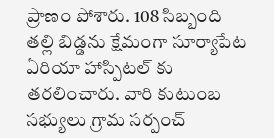ప్రాణం పోశారు. 108 సిబ్బంది  తల్లి బిడ్డను క్షేమంగా సూర్యాపేట ఏరియా హాస్పిటల్ కు తరలించారు. వారి కుటుంబ సభ్యులు గ్రామ సర్పంచ్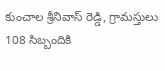కుంచాల శ్రీనివాస్ రెడ్డి, గ్రామస్తులు 108 సిబ్బందికి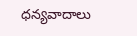ధన్యవాదాలు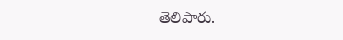తెలిపారు.